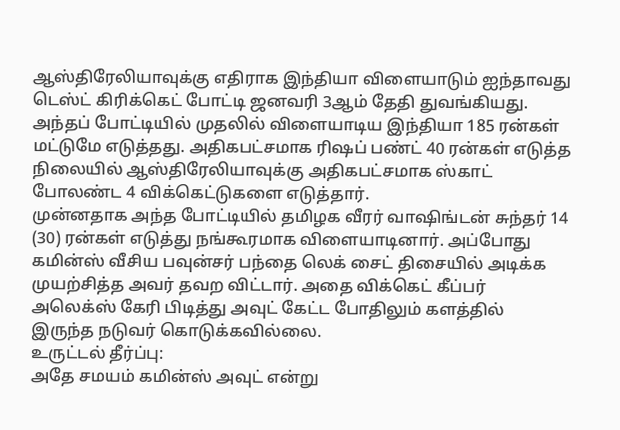ஆஸ்திரேலியாவுக்கு எதிராக இந்தியா விளையாடும் ஐந்தாவது டெஸ்ட் கிரிக்கெட் போட்டி ஜனவரி 3ஆம் தேதி துவங்கியது. அந்தப் போட்டியில் முதலில் விளையாடிய இந்தியா 185 ரன்கள் மட்டுமே எடுத்தது. அதிகபட்சமாக ரிஷப் பண்ட் 40 ரன்கள் எடுத்த நிலையில் ஆஸ்திரேலியாவுக்கு அதிகபட்சமாக ஸ்காட் போலண்ட 4 விக்கெட்டுகளை எடுத்தார்.
முன்னதாக அந்த போட்டியில் தமிழக வீரர் வாஷிங்டன் சுந்தர் 14 (30) ரன்கள் எடுத்து நங்கூரமாக விளையாடினார். அப்போது கமின்ஸ் வீசிய பவுன்சர் பந்தை லெக் சைட் திசையில் அடிக்க முயற்சித்த அவர் தவற விட்டார். அதை விக்கெட் கீப்பர் அலெக்ஸ் கேரி பிடித்து அவுட் கேட்ட போதிலும் களத்தில் இருந்த நடுவர் கொடுக்கவில்லை.
உருட்டல் தீர்ப்பு:
அதே சமயம் கமின்ஸ் அவுட் என்று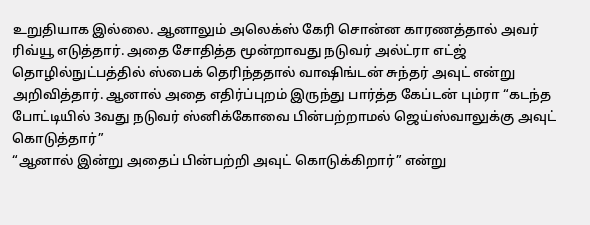உறுதியாக இல்லை. ஆனாலும் அலெக்ஸ் கேரி சொன்ன காரணத்தால் அவர் ரிவ்யூ எடுத்தார். அதை சோதித்த மூன்றாவது நடுவர் அல்ட்ரா எட்ஜ் தொழில்நுட்பத்தில் ஸ்பைக் தெரிந்ததால் வாஷிங்டன் சுந்தர் அவுட் என்று அறிவித்தார். ஆனால் அதை எதிர்ப்புறம் இருந்து பார்த்த கேப்டன் பும்ரா “கடந்த போட்டியில் 3வது நடுவர் ஸ்னிக்கோவை பின்பற்றாமல் ஜெய்ஸ்வாலுக்கு அவுட் கொடுத்தார்”
“ஆனால் இன்று அதைப் பின்பற்றி அவுட் கொடுக்கிறார்” என்று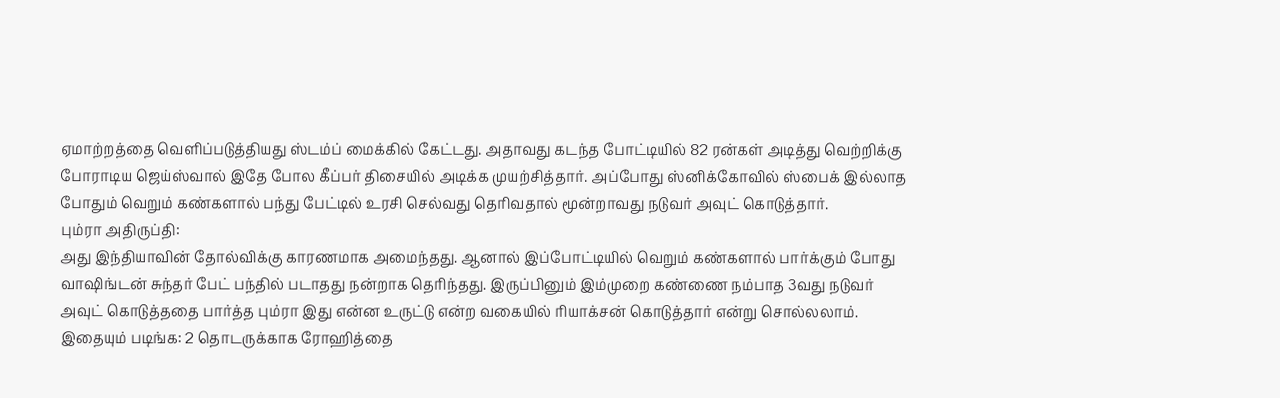ஏமாற்றத்தை வெளிப்படுத்தியது ஸ்டம்ப் மைக்கில் கேட்டது. அதாவது கடந்த போட்டியில் 82 ரன்கள் அடித்து வெற்றிக்கு போராடிய ஜெய்ஸ்வால் இதே போல கீப்பர் திசையில் அடிக்க முயற்சித்தார். அப்போது ஸ்னிக்கோவில் ஸ்பைக் இல்லாத போதும் வெறும் கண்களால் பந்து பேட்டில் உரசி செல்வது தெரிவதால் மூன்றாவது நடுவர் அவுட் கொடுத்தார்.
பும்ரா அதிருப்தி:
அது இந்தியாவின் தோல்விக்கு காரணமாக அமைந்தது. ஆனால் இப்போட்டியில் வெறும் கண்களால் பார்க்கும் போது வாஷிங்டன் சுந்தர் பேட் பந்தில் படாதது நன்றாக தெரிந்தது. இருப்பினும் இம்முறை கண்ணை நம்பாத 3வது நடுவர் அவுட் கொடுத்ததை பார்த்த பும்ரா இது என்ன உருட்டு என்ற வகையில் ரியாக்சன் கொடுத்தார் என்று சொல்லலாம்.
இதையும் படிங்க: 2 தொடருக்காக ரோஹித்தை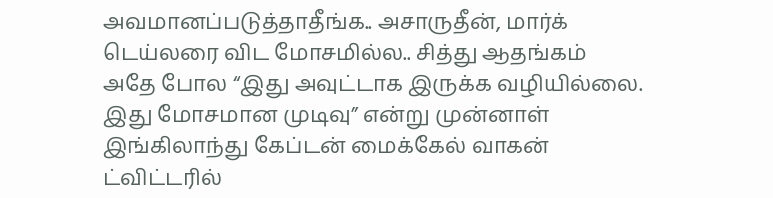அவமானப்படுத்தாதீங்க.. அசாருதீன், மார்க் டெய்லரை விட மோசமில்ல.. சித்து ஆதங்கம்
அதே போல “இது அவுட்டாக இருக்க வழியில்லை. இது மோசமான முடிவு” என்று முன்னாள் இங்கிலாந்து கேப்டன் மைக்கேல் வாகன் ட்விட்டரில்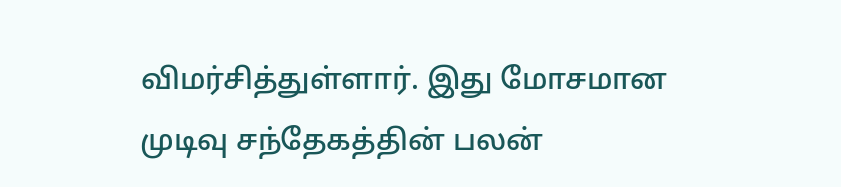விமர்சித்துள்ளார். இது மோசமான முடிவு சந்தேகத்தின் பலன்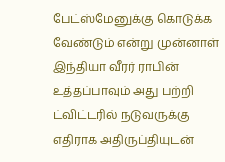பேட்ஸ்மேனுக்கு கொடுக்க வேண்டும் என்று முன்னாள் இந்தியா வீரர் ராபின் உத்தப்பாவும் அது பற்றி ட்விட்டரில் நடுவருக்கு எதிராக அதிருப்தியுடன்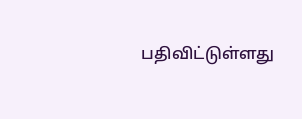பதிவிட்டுள்ளது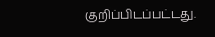குறிப்பிடப்பட்டது.